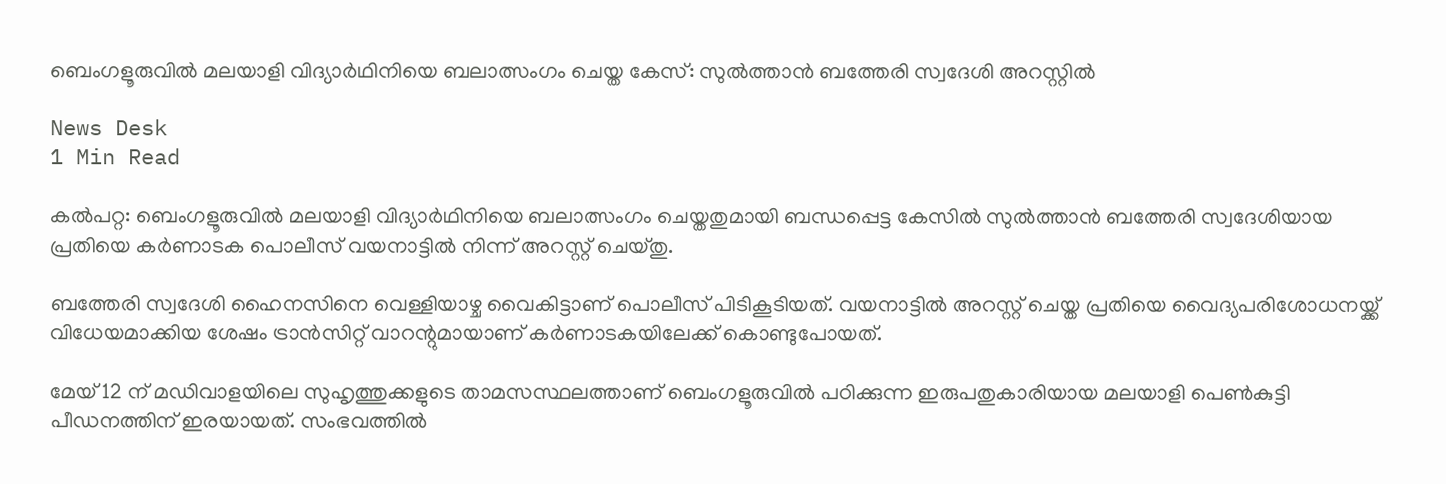ബെംഗളൂരുവിൽ മലയാളി വിദ്യാർഥിനിയെ ബലാത്സംഗം ചെയ്ത കേസ്: സുൽത്താൻ ബത്തേരി സ്വദേശി അറസ്റ്റിൽ

News Desk
1 Min Read

കൽപറ്റ: ബെംഗളൂരുവിൽ മലയാളി വിദ്യാർഥിനിയെ ബലാത്സംഗം ചെയ്തതുമായി ബന്ധപ്പെട്ട കേസിൽ സുൽത്താൻ ബത്തേരി സ്വദേശിയായ പ്രതിയെ കർണാടക പൊലീസ് വയനാട്ടിൽ നിന്ന് അറസ്റ്റ് ചെയ്തു.

ബത്തേരി സ്വദേശി ഹൈനസിനെ വെള്ളിയാഴ്ച വൈകിട്ടാണ് പൊലീസ് പിടികൂടിയത്. വയനാട്ടിൽ അറസ്റ്റ് ചെയ്ത പ്രതിയെ വൈദ്യപരിശോധനയ്ക്ക് വിധേയമാക്കിയ ശേഷം ട്രാൻസിറ്റ് വാറന്റുമായാണ് കർണാടകയിലേക്ക് കൊണ്ടുപോയത്.

മേയ് 12 ന് മഡിവാളയിലെ സുഹൃത്തുക്കളുടെ താമസസ്ഥലത്താണ് ബെംഗളൂരുവിൽ പഠിക്കുന്ന ഇരുപതുകാരിയായ മലയാളി പെൺകുട്ടി പീഡനത്തിന് ഇരയായത്. സംഭവത്തിൽ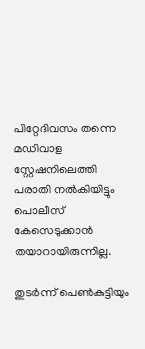പിറ്റേദിവസം തന്നെ മഡിവാള സ്റ്റേഷനിലെത്തി പരാതി നൽകിയിട്ടും പൊലീസ് കേസെടുക്കാൻ തയാറായിരുന്നില്ല.

തുടർന്ന് പെൺകുട്ടിയും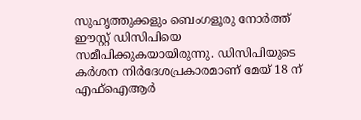സുഹൃത്തുക്കളും ബെംഗളൂരു നോർത്ത് ഈസ്റ്റ് ഡിസിപിയെ സമീപിക്കുകയായിരുന്നു. ഡിസിപിയുടെ കർശന നിർദേശപ്രകാരമാണ് മേയ് 18 ന് എഫ്ഐആർ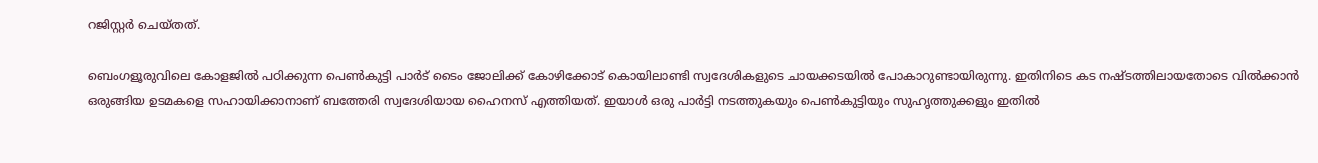റജിസ്റ്റർ ചെയ്തത്.

ബെംഗളൂരുവിലെ കോളജിൽ പഠിക്കുന്ന പെൺകുട്ടി പാർട് ടൈം ജോലിക്ക് കോഴിക്കോട് കൊയിലാണ്ടി സ്വദേശികളുടെ ചായക്കടയിൽ പോകാറുണ്ടായിരുന്നു. ഇതിനിടെ കട നഷ്ടത്തിലായതോടെ വിൽക്കാൻ ഒരുങ്ങിയ ഉടമകളെ സഹായിക്കാനാണ് ബത്തേരി സ്വദേശിയായ ഹൈനസ് എത്തിയത്. ഇയാൾ ഒരു പാർട്ടി നടത്തുകയും പെൺകുട്ടിയും സുഹൃത്തുക്കളും ഇതിൽ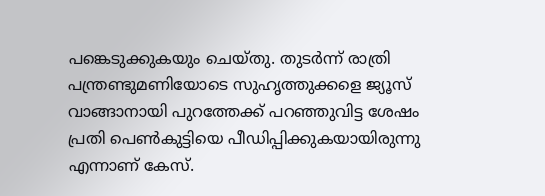പങ്കെടുക്കുകയും ചെയ്തു. തുടർന്ന് രാത്രി പന്ത്രണ്ടുമണിയോടെ സുഹൃത്തുക്കളെ ജ്യൂസ് വാങ്ങാനായി പുറത്തേക്ക് പറഞ്ഞുവിട്ട ശേഷം പ്രതി പെൺകുട്ടിയെ പീഡിപ്പിക്കുകയായിരുന്നു എന്നാണ് കേസ്.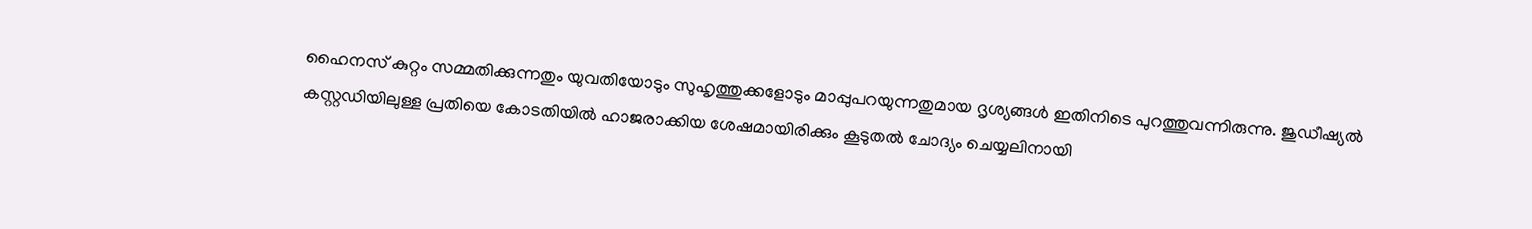ഹൈനസ് കുറ്റം സമ്മതിക്കുന്നതും യുവതിയോടും സുഹൃത്തുക്കളോടും മാപ്പുപറയുന്നതുമായ ദൃശ്യങ്ങൾ ഇതിനിടെ പുറത്തുവന്നിരുന്നു. ജുഡീഷ്യൽ കസ്റ്റഡിയിലുള്ള പ്രതിയെ കോടതിയിൽ ഹാജരാക്കിയ ശേഷമായിരിക്കും കൂടുതൽ ചോദ്യം ചെയ്യലിനായി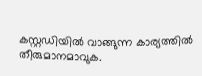കസ്റ്റഡിയിൽ വാങ്ങുന്ന കാര്യത്തിൽ തീരുമാനമാവുക.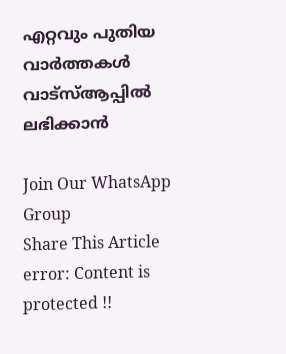എറ്റവും പുതിയ വാർത്തകൾ വാട്സ്ആപ്പിൽ ലഭിക്കാൻ

Join Our WhatsApp Group
Share This Article
error: Content is protected !!